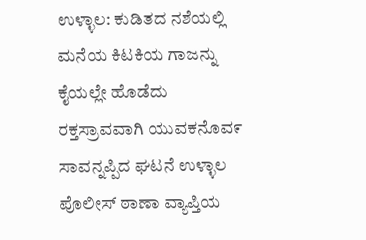ಉಳ್ಳಾಲ: ಕುಡಿತದ ನಶೆಯಲ್ಲಿ ಮನೆಯ ಕಿಟಕಿಯ ಗಾಜನ್ನು ಕೈಯಲ್ಲೇ ಹೊಡೆದು ರಕ್ತಸ್ರಾವವಾಗಿ ಯುವಕನೊವ೯ ಸಾವನ್ನಪ್ಪಿದ ಘಟನೆ ಉಳ್ಳಾಲ ಪೊಲೀಸ್ ಠಾಣಾ ವ್ಯಾಪ್ತಿಯ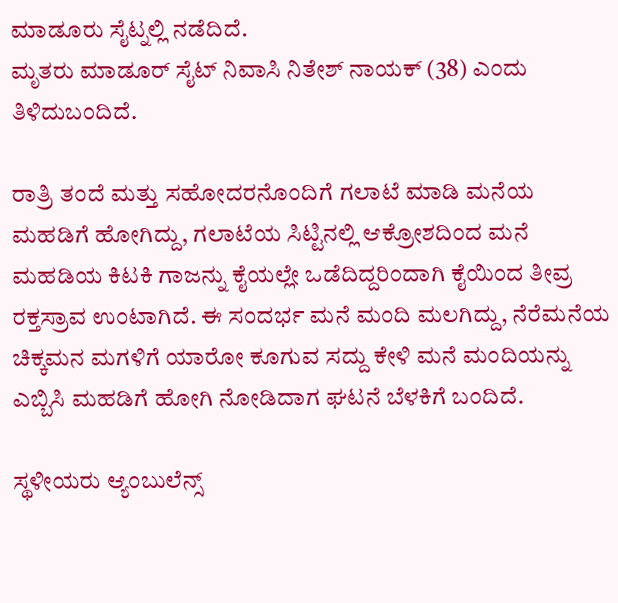ಮಾಡೂರು ಸೈಟ್ನಲ್ಲಿ ನಡೆದಿದೆ.
ಮೃತರು ಮಾಡೂರ್ ಸೈಟ್ ನಿವಾಸಿ ನಿತೇಶ್ ನಾಯಕ್ (38) ಎಂದು ತಿಳಿದುಬಂದಿದೆ.

ರಾತ್ರಿ ತಂದೆ ಮತ್ತು ಸಹೋದರನೊಂದಿಗೆ ಗಲಾಟೆ ಮಾಡಿ ಮನೆಯ ಮಹಡಿಗೆ ಹೋಗಿದ್ದು, ಗಲಾಟೆಯ ಸಿಟ್ಟಿನಲ್ಲಿ ಆಕ್ರೋಶದಿಂದ ಮನೆ ಮಹಡಿಯ ಕಿಟಕಿ ಗಾಜನ್ನು ಕೈಯಲ್ಲೇ ಒಡೆದಿದ್ದರಿಂದಾಗಿ ಕೈಯಿಂದ ತೀವ್ರ ರಕ್ತಸ್ರಾವ ಉಂಟಾಗಿದೆ. ಈ ಸಂದರ್ಭ ಮನೆ ಮಂದಿ ಮಲಗಿದ್ದು, ನೆರೆಮನೆಯ ಚಿಕ್ಕಮನ ಮಗಳಿಗೆ ಯಾರೋ ಕೂಗುವ ಸದ್ದು ಕೇಳಿ ಮನೆ ಮಂದಿಯನ್ನು ಎಬ್ಬಿಸಿ ಮಹಡಿಗೆ ಹೋಗಿ ನೋಡಿದಾಗ ಘಟನೆ ಬೆಳಕಿಗೆ ಬಂದಿದೆ.

ಸ್ಥಳೀಯರು ಆ್ಯಂಬುಲೆನ್ಸ್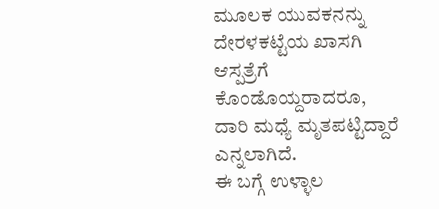ಮೂಲಕ ಯುವಕನನ್ನು ದೇರಳಕಟ್ಟೆಯ ಖಾಸಗಿ ಆಸ್ಪತ್ರೆಗೆ ಕೊಂಡೊಯ್ದರಾದರೂ, ದಾರಿ ಮಧ್ಯೆ ಮೃತಪಟ್ಟಿದ್ದಾರೆ ಎನ್ನಲಾಗಿದೆ.
ಈ ಬಗ್ಗೆ ಉಳ್ಳಾಲ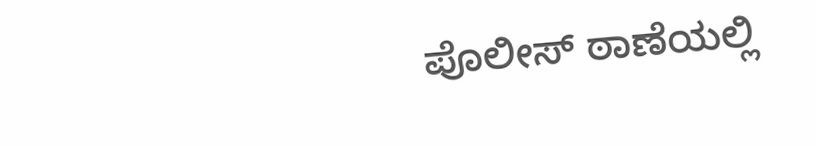ಪೊಲೀಸ್ ಠಾಣೆಯಲ್ಲಿ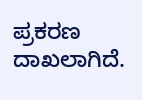ಪ್ರಕರಣ ದಾಖಲಾಗಿದೆ.